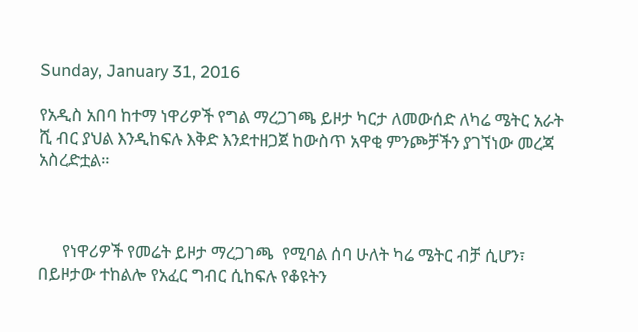Sunday, January 31, 2016

የአዲስ አበባ ከተማ ነዋሪዎች የግል ማረጋገጫ ይዞታ ካርታ ለመውሰድ ለካሬ ሜትር አራት ሺ ብር ያህል እንዲከፍሉ እቅድ እንደተዘጋጀ ከውስጥ አዋቂ ምንጮቻችን ያገኘነው መረጃ አስረድቷል።



      የነዋሪዎች የመሬት ይዞታ ማረጋገጫ  የሚባል ሰባ ሁለት ካሬ ሜትር ብቻ ሲሆን፣ በይዞታው ተከልሎ የአፈር ግብር ሲከፍሉ የቆዩትን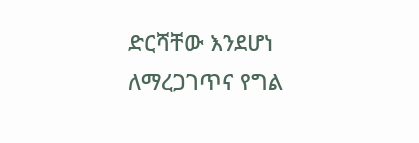ድርሻቸው እንደሆነ ለማረጋገጥና የግል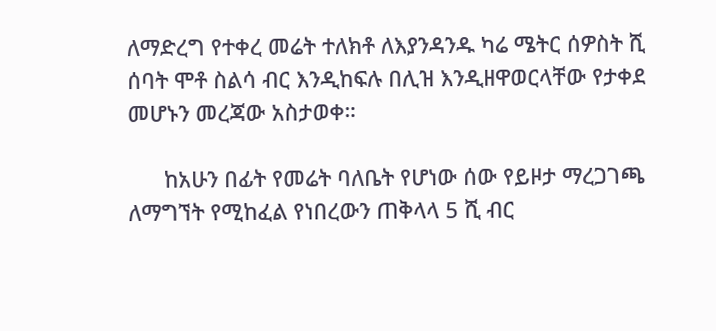ለማድረግ የተቀረ መሬት ተለክቶ ለእያንዳንዱ ካሬ ሜትር ሰዎስት ሺ ሰባት ሞቶ ስልሳ ብር እንዲከፍሉ በሊዝ እንዲዘዋወርላቸው የታቀደ መሆኑን መረጃው አስታወቀ።

      ከአሁን በፊት የመሬት ባለቤት የሆነው ሰው የይዞታ ማረጋገጫ ለማግኘት የሚከፈል የነበረውን ጠቅላላ 5 ሺ ብር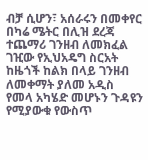ብቻ ሲሆን፣ አሰራሩን በመቀየር በካሬ ሜትር በሊዝ ደረጃ ተጨማሪ ገንዘብ ለመክፈል ገዢው የኢህአዴግ ስርአት ከዜጎች ከልክ በላይ ገንዘብ ለመቀማት ያለመ አዲስ የመላ አካሄድ መሆኑን ጉዳዩን የሚያውቁ የውስጥ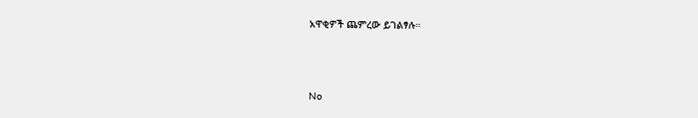አዋቂዎች ጨምረው ይገልፃሉ።



No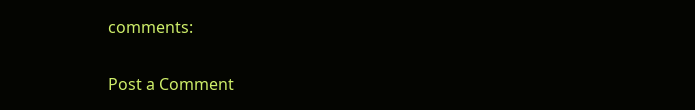comments:

Post a Comment